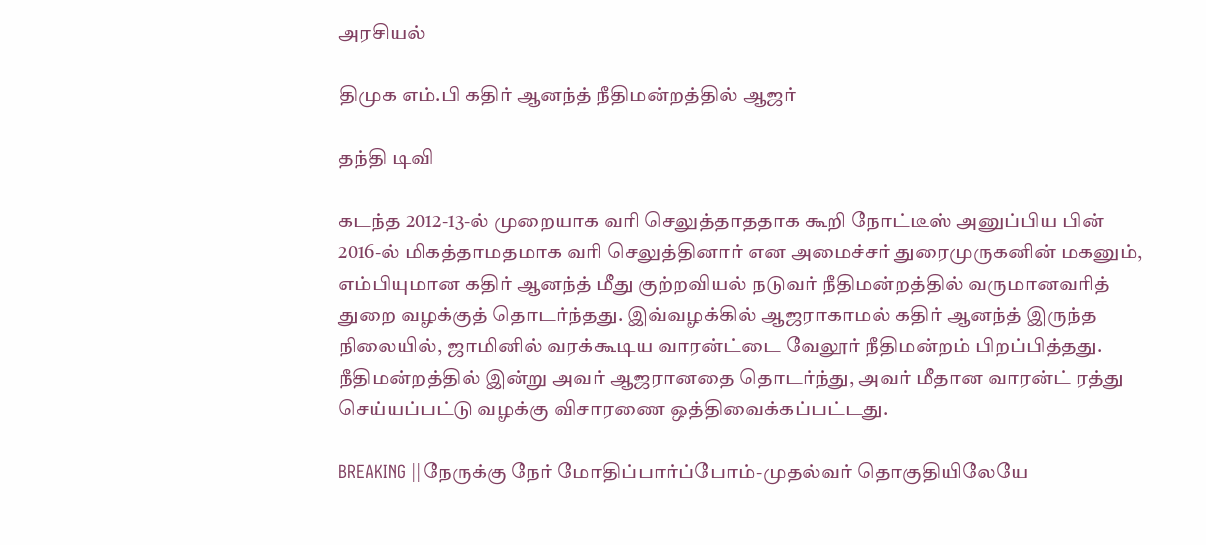அரசியல்

திமுக எம்.பி கதிர் ஆனந்த் நீதிமன்றத்தில் ஆஜர்

தந்தி டிவி

கடந்த 2012-13-ல் முறையாக வரி செலுத்தாததாக கூறி நோட்டீஸ் அனுப்பிய பின் 2016-ல் மிகத்தாமதமாக வரி செலுத்தினார் என அமைச்சர் துரைமுருகனின் மகனும், எம்பியுமான கதிர் ஆனந்த் மீது குற்றவியல் நடுவர் நீதிமன்றத்தில் வருமானவரித் துறை வழக்குத் தொடர்ந்தது. இவ்வழக்கில் ஆஜராகாமல் கதிர் ஆனந்த் இருந்த நிலையில், ஜாமினில் வரக்கூடிய வாரன்ட்டை வேலூர் நீதிமன்றம் பிறப்பித்தது. நீதிமன்றத்தில் இன்று அவர் ஆஜரானதை தொடர்ந்து, அவர் மீதான வாரன்ட் ரத்து செய்யப்பட்டு வழக்கு விசாரணை ஒத்திவைக்கப்பட்டது.

BREAKING ||நேருக்கு நேர் மோதிப்பார்ப்போம்-முதல்வர் தொகுதியிலேயே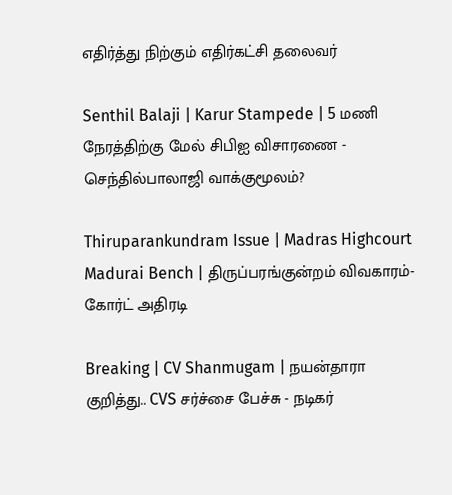எதிர்த்து நிற்கும் எதிர்கட்சி தலைவர்

Senthil Balaji | Karur Stampede | 5 மணி நேரத்திற்கு மேல் சிபிஐ விசாரணை - செந்தில்பாலாஜி வாக்குமூலம்?

Thiruparankundram Issue | Madras Highcourt Madurai Bench | திருப்பரங்குன்றம் விவகாரம்- கோர்ட் அதிரடி

Breaking | CV Shanmugam | நயன்தாரா குறித்து.. CVS சர்ச்சை பேச்சு - நடிகர்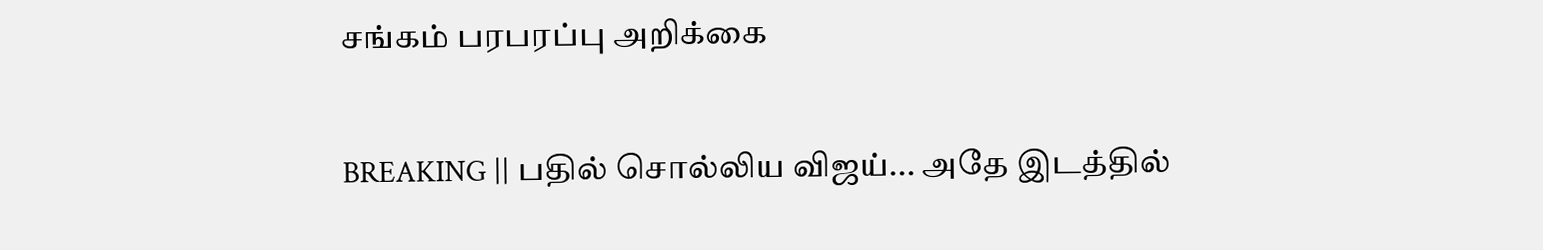சங்கம் பரபரப்பு அறிக்கை

BREAKING || பதில் சொல்லிய விஜய்... அதே இடத்தில்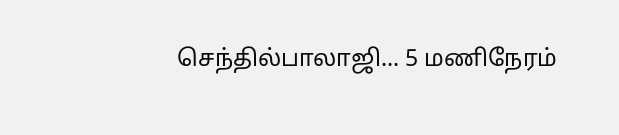செந்தில்பாலாஜி... 5 மணிநேரம்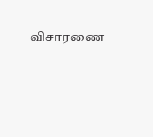விசாரணை